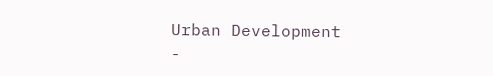Urban Development
-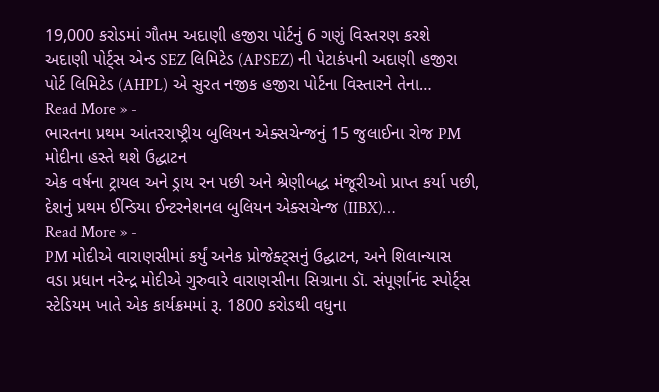19,000 કરોડમાં ગૌતમ અદાણી હજીરા પોર્ટનું 6 ગણું વિસ્તરણ કરશે
અદાણી પોર્ટ્સ એન્ડ SEZ લિમિટેડ (APSEZ) ની પેટાકંપની અદાણી હજીરા પોર્ટ લિમિટેડ (AHPL) એ સુરત નજીક હજીરા પોર્ટના વિસ્તારને તેના…
Read More » -
ભારતના પ્રથમ આંતરરાષ્ટ્રીય બુલિયન એક્સચેન્જનું 15 જુલાઈના રોજ PM મોદીના હસ્તે થશે ઉદ્ધાટન
એક વર્ષના ટ્રાયલ અને ડ્રાય રન પછી અને શ્રેણીબદ્ધ મંજૂરીઓ પ્રાપ્ત કર્યા પછી, દેશનું પ્રથમ ઈન્ડિયા ઈન્ટરનેશનલ બુલિયન એક્સચેન્જ (IIBX)…
Read More » -
PM મોદીએ વારાણસીમાં કર્યું અનેક પ્રોજેક્ટ્સનું ઉદ્ઘાટન, અને શિલાન્યાસ
વડા પ્રધાન નરેન્દ્ર મોદીએ ગુરુવારે વારાણસીના સિગ્રાના ડૉ. સંપૂર્ણાનંદ સ્પોર્ટ્સ સ્ટેડિયમ ખાતે એક કાર્યક્રમમાં રૂ. 1800 કરોડથી વધુના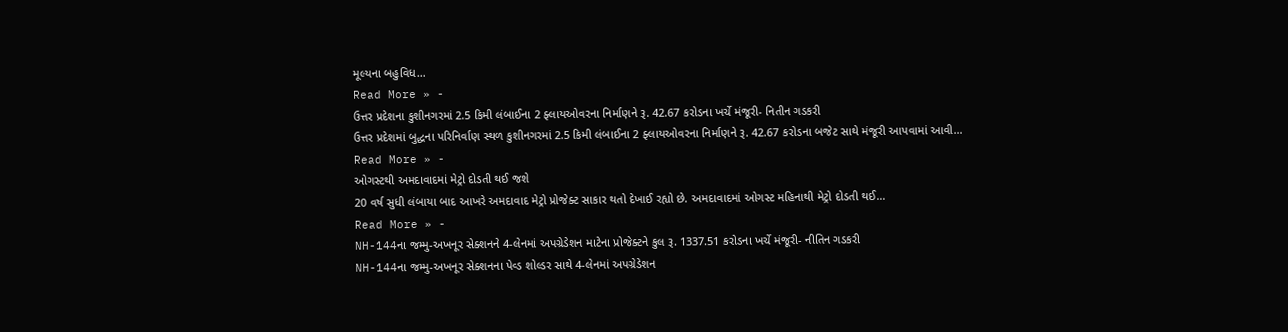મૂલ્યના બહુવિધ…
Read More » -
ઉત્તર પ્રદેશના કુશીનગરમાં 2.5 કિમી લંબાઈના 2 ફ્લાયઓવરના નિર્માણને રૂ. 42.67 કરોડના ખર્ચે મંજૂરી- નિતીન ગડકરી
ઉત્તર પ્રદેશમાં બુદ્ધના પરિનિર્વાણ સ્થળ કુશીનગરમાં 2.5 કિમી લંબાઈના 2 ફ્લાયઓવરના નિર્માણને રૂ. 42.67 કરોડના બજેટ સાથે મંજૂરી આપવામાં આવી…
Read More » -
ઓગસ્ટથી અમદાવાદમાં મેટ્રો દોડતી થઈ જશે
20 વર્ષ સુધી લંબાયા બાદ આખરે અમદાવાદ મેટ્રો પ્રોજેક્ટ સાકાર થતો દેખાઈ રહ્યો છે. અમદાવાદમાં ઓગસ્ટ મહિનાથી મેટ્રો દોડતી થઈ…
Read More » -
NH-144ના જમ્મુ-અખનૂર સેક્શનને 4-લેનમાં અપગ્રેડેશન માટેના પ્રોજેક્ટને કુલ રૂ. 1337.51 કરોડના ખર્ચે મંજૂરી- નીતિન ગડકરી
NH-144ના જમ્મુ-અખનૂર સેક્શનના પેવ્ડ શોલ્ડર સાથે 4-લેનમાં અપગ્રેડેશન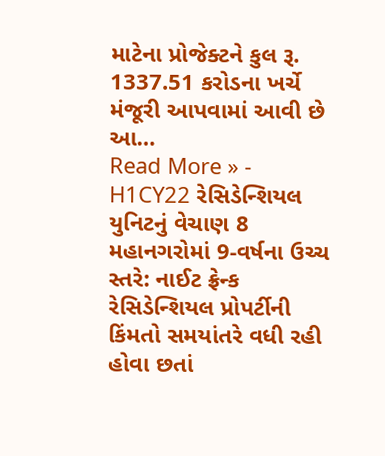માટેના પ્રોજેક્ટને કુલ રૂ. 1337.51 કરોડના ખર્ચે મંજૂરી આપવામાં આવી છે આ…
Read More » -
H1CY22 રેસિડેન્શિયલ યુનિટનું વેચાણ 8 મહાનગરોમાં 9-વર્ષના ઉચ્ચ સ્તરે: નાઈટ ફ્રેન્ક
રેસિડેન્શિયલ પ્રોપર્ટીની કિંમતો સમયાંતરે વધી રહી હોવા છતાં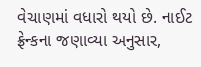વેચાણમાં વધારો થયો છે. નાઈટ ફ્રેન્કના જણાવ્યા અનુસાર,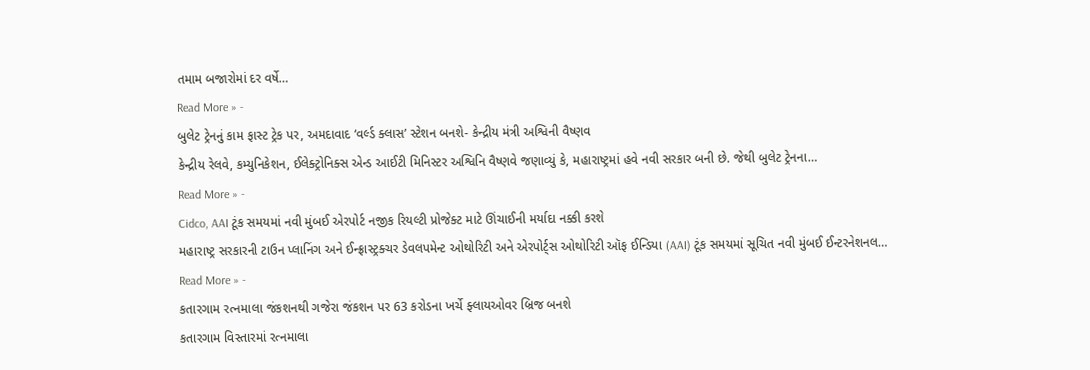તમામ બજારોમાં દર વર્ષે…
Read More » -
બુલેટ ટ્રેનનું કામ ફાસ્ટ ટ્રેક પર, અમદાવાદ ‘વર્લ્ડ ક્લાસ’ સ્ટેશન બનશે- કેન્દ્રીય મંત્રી અશ્વિની વૈષ્ણવ
કેન્દ્રીય રેલવે, કમ્યુનિકેશન, ઈલેક્ટ્રોનિક્સ એન્ડ આઈટી મિનિસ્ટર અશ્વિનિ વૈષ્ણવે જણાવ્યું કે, મહારાષ્ટ્રમાં હવે નવી સરકાર બની છે. જેથી બુલેટ ટ્રેનના…
Read More » -
Cidco, AAI ટૂંક સમયમાં નવી મુંબઈ એરપોર્ટ નજીક રિયલ્ટી પ્રોજેક્ટ માટે ઊંચાઈની મર્યાદા નક્કી કરશે
મહારાષ્ટ્ર સરકારની ટાઉન પ્લાનિંગ અને ઈન્ફ્રાસ્ટ્રક્ચર ડેવલપમેન્ટ ઓથોરિટી અને એરપોર્ટ્સ ઓથોરિટી ઑફ ઈન્ડિયા (AAI) ટૂંક સમયમાં સૂચિત નવી મુંબઈ ઈન્ટરનેશનલ…
Read More » -
કતારગામ રત્નમાલા જંકશનથી ગજેરા જંકશન પર 63 કરોડના ખર્ચે ફ્લાયઓવર બ્રિજ બનશે
કતારગામ વિસ્તારમાં રત્નમાલા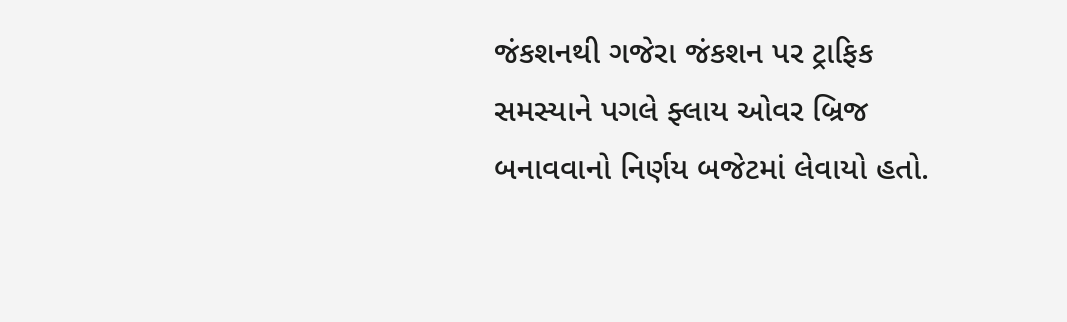જંકશનથી ગજેરા જંકશન પર ટ્રાફિક સમસ્યાને પગલે ફ્લાય ઓવર બ્રિજ બનાવવાનો નિર્ણય બજેટમાં લેવાયો હતો.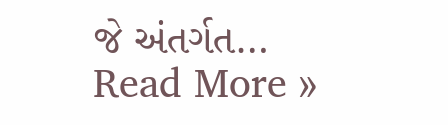જે અંતર્ગત…
Read More »